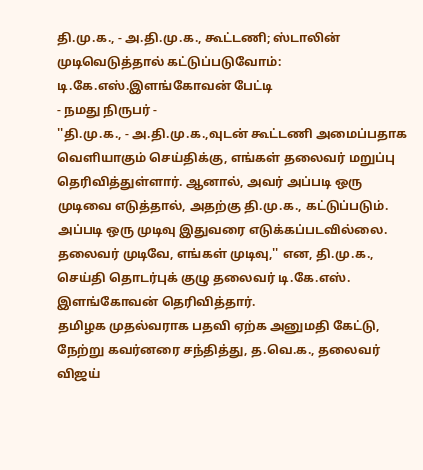தி.மு.க., - அ.தி.மு.க., கூட்டணி; ஸ்டாலின் முடிவெடுத்தால் கட்டுப்படுவோம்: டி.கே.எஸ்.இளங்கோவன் பேட்டி
- நமது நிருபர் -
''தி.மு.க., - அ.தி.மு.க.,வுடன் கூட்டணி அமைப்பதாக வெளியாகும் செய்திக்கு, எங்கள் தலைவர் மறுப்பு தெரிவித்துள்ளார். ஆனால், அவர் அப்படி ஒரு முடிவை எடுத்தால், அதற்கு தி.மு.க., கட்டுப்படும். அப்படி ஒரு முடிவு இதுவரை எடுக்கப்படவில்லை. தலைவர் முடிவே, எங்கள் முடிவு,'' என, தி.மு.க., செய்தி தொடர்புக் குழு தலைவர் டி.கே.எஸ். இளங்கோவன் தெரிவித்தார்.
தமிழக முதல்வராக பதவி ஏற்க அனுமதி கேட்டு, நேற்று கவர்னரை சந்தித்து, த.வெ.க., தலைவர் விஜய்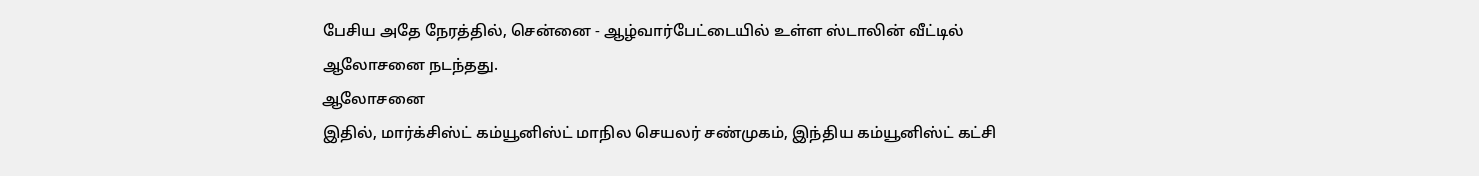பேசிய அதே நேரத்தில், சென்னை - ஆழ்வார்பேட்டையில் உள்ள ஸ்டாலின் வீட்டில் ஆலோசனை நடந்தது.
ஆலோசனை
இதில், மார்க்சிஸ்ட் கம்யூனிஸ்ட் மாநில செயலர் சண்முகம், இந்திய கம்யூனிஸ்ட் கட்சி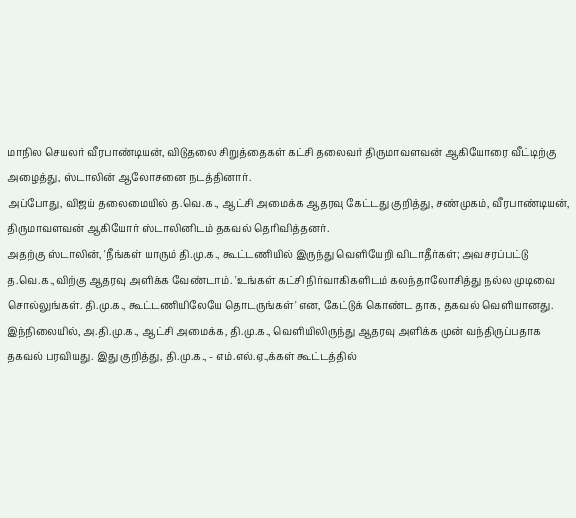மாநில செயலர் வீரபாண்டியன், விடுதலை சிறுத்தைகள் கட்சி தலைவர் திருமாவளவன் ஆகியோரை வீட்டிற்கு அழைத்து, ஸ்டாலின் ஆலோசனை நடத்தினார்.
அப்போது, விஜய் தலைமையில் த.வெ.க., ஆட்சி அமைக்க ஆதரவு கேட்டது குறித்து, சண்முகம், வீரபாண்டியன், திருமாவளவன் ஆகியோர் ஸ்டாலினிடம் தகவல் தெரிவித்தனர்.
அதற்கு ஸ்டாலின், 'நீங்கள் யாரும் தி.மு.க., கூட்டணியில் இருந்து வெளியேறி விடாதீர்கள்; அவசரப்பட்டு த.வெ.க.,விற்கு ஆதரவு அளிக்க வேண்டாம். 'உங்கள் கட்சி நிர்வாகிகளிடம் கலந்தாலோசித்து நல்ல முடிவை சொல்லுங்கள். தி.மு.க., கூட்டணியிலேயே தொடருங்கள்' என, கேட்டுக் கொண்ட தாக, தகவல் வெளியானது.
இந்நிலையில், அ.தி.மு.க., ஆட்சி அமைக்க, தி.மு.க., வெளியிலிருந்து ஆதரவு அளிக்க முன் வந்திருப்பதாக தகவல் பரவியது. இது குறித்து, தி.மு.க., - எம்.எல்.ஏ.,க்கள் கூட்டத்தில்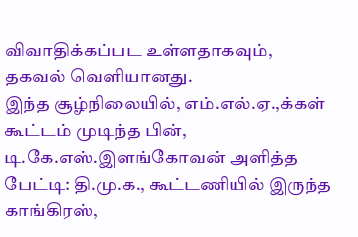விவாதிக்கப்பட உள்ளதாகவும், தகவல் வெளியானது.
இந்த சூழ்நிலையில், எம்.எல்.ஏ.,க்கள் கூட்டம் முடிந்த பின், டி.கே.எஸ்.இளங்கோவன் அளித்த பேட்டி: தி.மு.க., கூட்டணியில் இருந்த காங்கிரஸ்,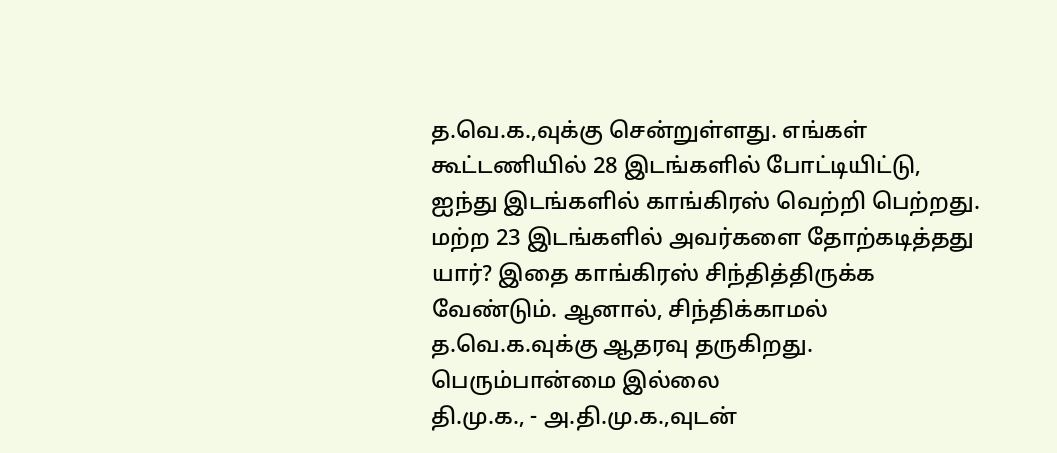த.வெ.க.,வுக்கு சென்றுள்ளது. எங்கள் கூட்டணியில் 28 இடங்களில் போட்டியிட்டு, ஐந்து இடங்களில் காங்கிரஸ் வெற்றி பெற்றது. மற்ற 23 இடங்களில் அவர்களை தோற்கடித்தது யார்? இதை காங்கிரஸ் சிந்தித்திருக்க வேண்டும். ஆனால், சிந்திக்காமல் த.வெ.க.வுக்கு ஆதரவு தருகிறது.
பெரும்பான்மை இல்லை
தி.மு.க., - அ.தி.மு.க.,வுடன்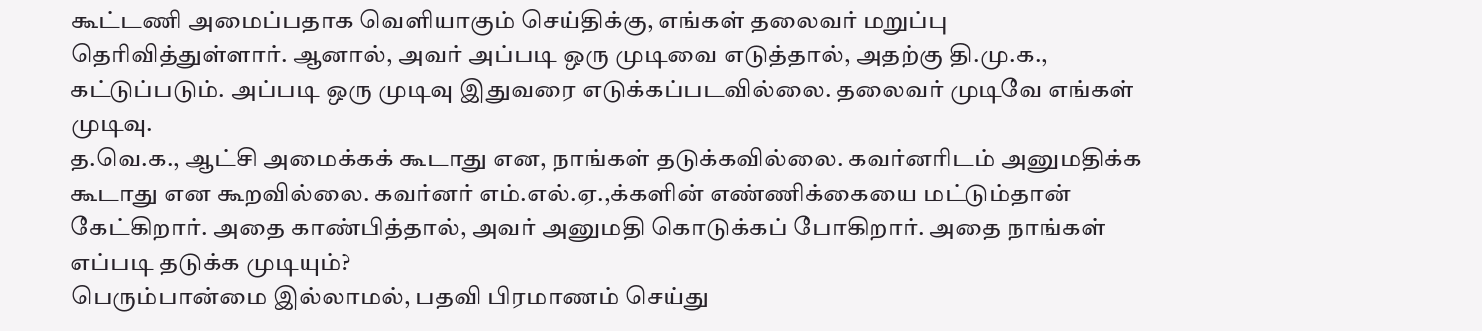கூட்டணி அமைப்பதாக வெளியாகும் செய்திக்கு, எங்கள் தலைவர் மறுப்பு தெரிவித்துள்ளார். ஆனால், அவர் அப்படி ஒரு முடிவை எடுத்தால், அதற்கு தி.மு.க., கட்டுப்படும். அப்படி ஒரு முடிவு இதுவரை எடுக்கப்படவில்லை. தலைவர் முடிவே எங்கள் முடிவு.
த.வெ.க., ஆட்சி அமைக்கக் கூடாது என, நாங்கள் தடுக்கவில்லை. கவர்னரிடம் அனுமதிக்க கூடாது என கூறவில்லை. கவர்னர் எம்.எல்.ஏ.,க்களின் எண்ணிக்கையை மட்டும்தான் கேட்கிறார். அதை காண்பித்தால், அவர் அனுமதி கொடுக்கப் போகிறார். அதை நாங்கள் எப்படி தடுக்க முடியும்?
பெரும்பான்மை இல்லாமல், பதவி பிரமாணம் செய்து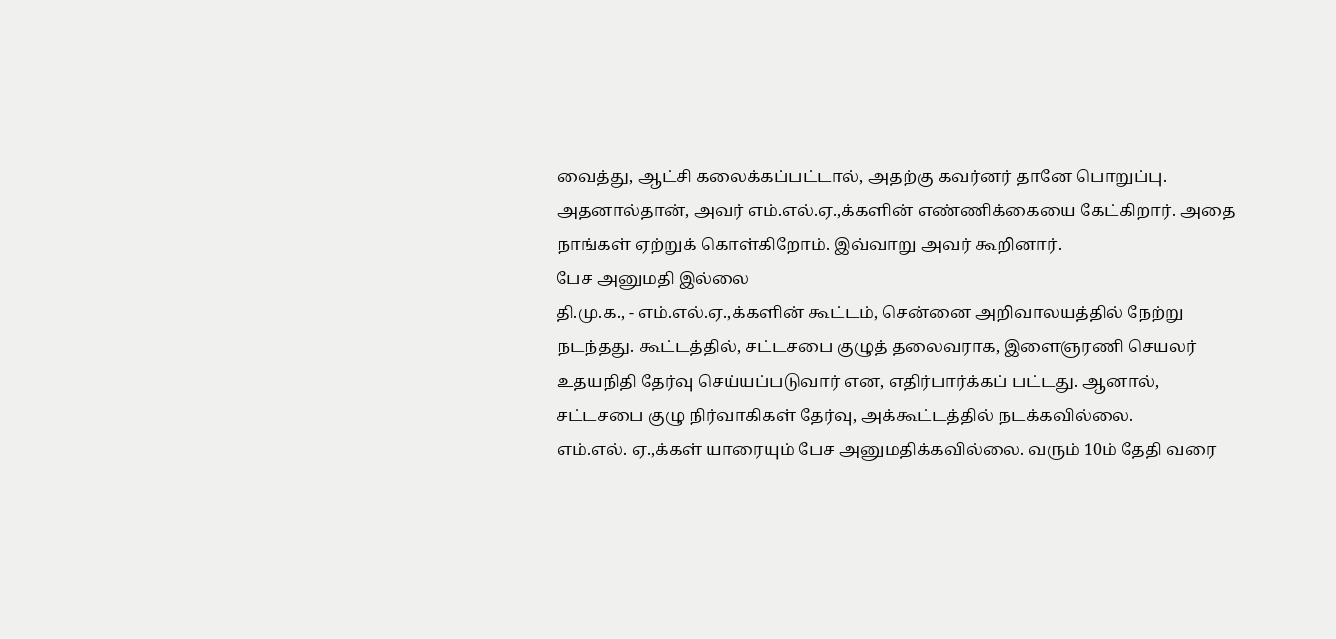வைத்து, ஆட்சி கலைக்கப்பட்டால், அதற்கு கவர்னர் தானே பொறுப்பு. அதனால்தான், அவர் எம்.எல்.ஏ.,க்களின் எண்ணிக்கையை கேட்கிறார். அதை நாங்கள் ஏற்றுக் கொள்கிறோம். இவ்வாறு அவர் கூறினார்.
பேச அனுமதி இல்லை
தி.மு.க., - எம்.எல்.ஏ.,க்களின் கூட்டம், சென்னை அறிவாலயத்தில் நேற்று நடந்தது. கூட்டத்தில், சட்டசபை குழுத் தலைவராக, இளைஞரணி செயலர் உதயநிதி தேர்வு செய்யப்படுவார் என, எதிர்பார்க்கப் பட்டது. ஆனால், சட்டசபை குழு நிர்வாகிகள் தேர்வு, அக்கூட்டத்தில் நடக்கவில்லை.
எம்.எல். ஏ.,க்கள் யாரையும் பேச அனுமதிக்கவில்லை. வரும் 10ம் தேதி வரை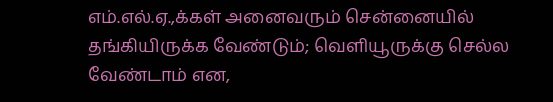எம்.எல்.ஏ.,க்கள் அனைவரும் சென்னையில் தங்கியிருக்க வேண்டும்; வெளியூருக்கு செல்ல வேண்டாம் என,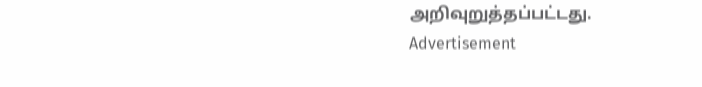அறிவுறுத்தப்பட்டது.
Advertisement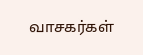வாசகர்கள்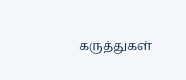கருத்துகள்